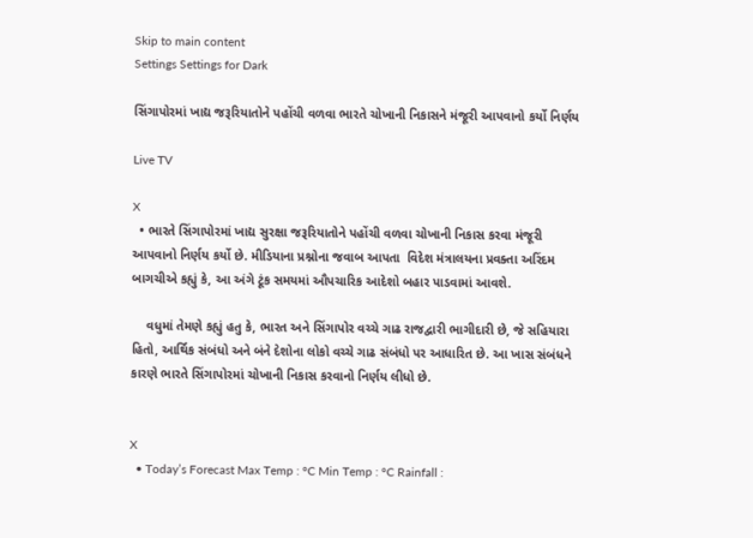Skip to main content
Settings Settings for Dark

સિંગાપોરમાં ખાદ્ય જરૂરિયાતોને પહોંચી વળવા ભારતે ચોખાની નિકાસને મંજૂરી આપવાનો કર્યો નિર્ણય

Live TV

X
  • ભારતે સિંગાપોરમાં ખાદ્ય સુરક્ષા જરૂરિયાતોને પહોંચી વળવા ચોખાની નિકાસ કરવા મંજૂરી આપવાનો નિર્ણય કર્યો છે. મીડિયાના પ્રશ્નોના જવાબ આપતા  વિદેશ મંત્રાલયના પ્રવક્તા અરિંદમ બાગચીએ કહ્યું કે, આ અંગે ટૂંક સમયમાં ઔપચારિક આદેશો બહાર પાડવામાં આવશે.

    વધુમાં તેમણે કહ્યું હતુ કે, ભારત અને સિંગાપોર વચ્ચે ગાઢ રાજદ્વારી ભાગીદારી છે, જે સહિયારા હિતો, આર્થિક સંબંધો અને બંને દેશોના લોકો વચ્ચે ગાઢ સંબંધો પર આધારિત છે. આ ખાસ સંબંધને કારણે ભારતે સિંગાપોરમાં ચોખાની નિકાસ કરવાનો નિર્ણય લીધો છે.


X
  • Today’s Forecast Max Temp : °C Min Temp : °C Rainfall :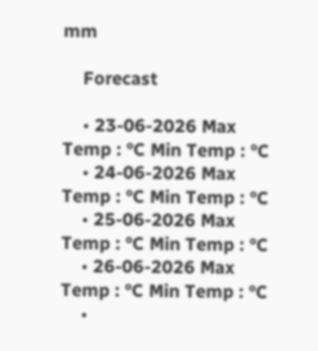mm

    Forecast

    • 23-06-2026 Max Temp : °C Min Temp : °C
    • 24-06-2026 Max Temp : °C Min Temp : °C
    • 25-06-2026 Max Temp : °C Min Temp : °C
    • 26-06-2026 Max Temp : °C Min Temp : °C
    •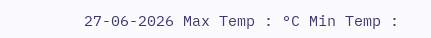27-06-2026 Max Temp : °C Min Temp :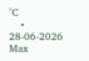°C
    • 28-06-2026 Max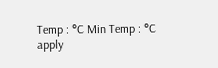Temp : °C Min Temp : °C
apply